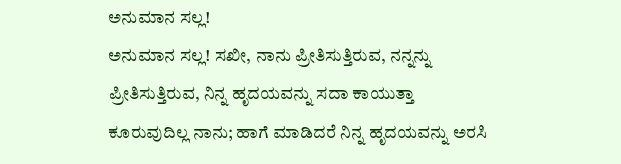ಅನುಮಾನ ಸಲ್ಲ!
ಅನುಮಾನ ಸಲ್ಲ! ಸಖೀ, ನಾನು ಪ್ರೀತಿಸುತ್ತಿರುವ, ನನ್ನನ್ನು ಪ್ರೀತಿಸುತ್ತಿರುವ, ನಿನ್ನ ಹೃದಯವನ್ನು ಸದಾ ಕಾಯುತ್ತಾ ಕೂರುವುದಿಲ್ಲ ನಾನು; ಹಾಗೆ ಮಾಡಿದರೆ ನಿನ್ನ ಹೃದಯವನ್ನು ಅರಸಿ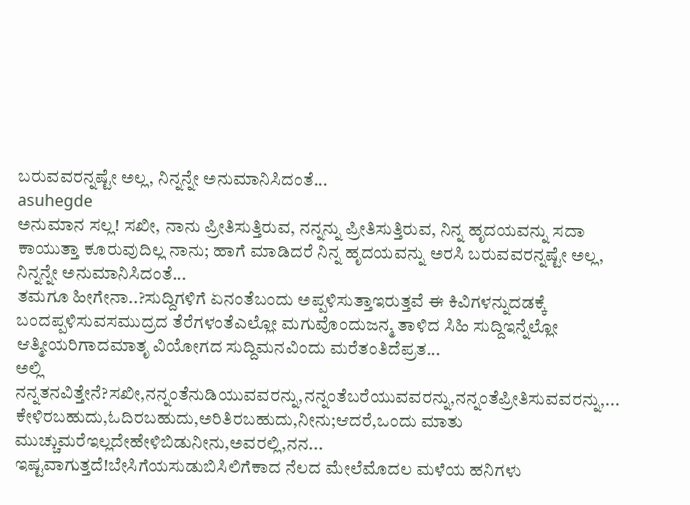ಬರುವವರನ್ನಷ್ಟೇ ಅಲ್ಲ, ನಿನ್ನನ್ನೇ ಅನುಮಾನಿಸಿದಂತೆ...
asuhegde
ಅನುಮಾನ ಸಲ್ಲ! ಸಖೀ, ನಾನು ಪ್ರೀತಿಸುತ್ತಿರುವ, ನನ್ನನ್ನು ಪ್ರೀತಿಸುತ್ತಿರುವ, ನಿನ್ನ ಹೃದಯವನ್ನು ಸದಾ ಕಾಯುತ್ತಾ ಕೂರುವುದಿಲ್ಲ ನಾನು; ಹಾಗೆ ಮಾಡಿದರೆ ನಿನ್ನ ಹೃದಯವನ್ನು ಅರಸಿ ಬರುವವರನ್ನಷ್ಟೇ ಅಲ್ಲ, ನಿನ್ನನ್ನೇ ಅನುಮಾನಿಸಿದಂತೆ...
ತಮಗೂ ಹೀಗೇನಾ..?ಸುದ್ದಿಗಳಿಗೆ ಏನಂತೆಬಂದು ಅಪ್ಪಳಿಸುತ್ತಾಇರುತ್ತವೆ ಈ ಕಿವಿಗಳನ್ನುದಡಕ್ಕೆ ಬಂದಪ್ಪಳಿಸುವಸಮುದ್ರದ ತೆರೆಗಳಂತೆಎಲ್ಲೋ ಮಗುವೊಂದುಜನ್ಮ ತಾಳಿದ ಸಿಹಿ ಸುದ್ದಿಇನ್ನೆಲ್ಲೋ ಆತ್ಮೀಯರಿಗಾದಮಾತೃ ವಿಯೋಗದ ಸುದ್ದಿಮನವಿಂದು ಮರೆತಂತಿದೆಪ್ರತ...
ಅಲ್ಲಿ ನನ್ನತನವಿತ್ತೇನೆ?ಸಖೀ,ನನ್ನಂತೆನುಡಿಯುವವರನ್ನು,ನನ್ನಂತೆಬರೆಯುವವರನ್ನು,ನನ್ನಂತೆಪ್ರೀತಿಸುವವರನ್ನು,... ಕೇಳಿರಬಹುದು,ಓದಿರಬಹುದು,ಅರಿತಿರಬಹುದು,ನೀನು;ಆದರೆ,ಒಂದು ಮಾತು ಮುಚ್ಚುಮರೆಇಲ್ಲದೇಹೇಳಿಬಿಡುನೀನು,ಅವರಲ್ಲಿ,ನನ...
ಇಷ್ಟವಾಗುತ್ತದೆ!ಬೇಸಿಗೆಯಸುಡುಬಿಸಿಲಿಗೆಕಾದ ನೆಲದ ಮೇಲೆಮೊದಲ ಮಳೆಯ ಹನಿಗಳು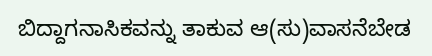ಬಿದ್ದಾಗನಾಸಿಕವನ್ನು ತಾಕುವ ಆ(ಸು)ವಾಸನೆಬೇಡ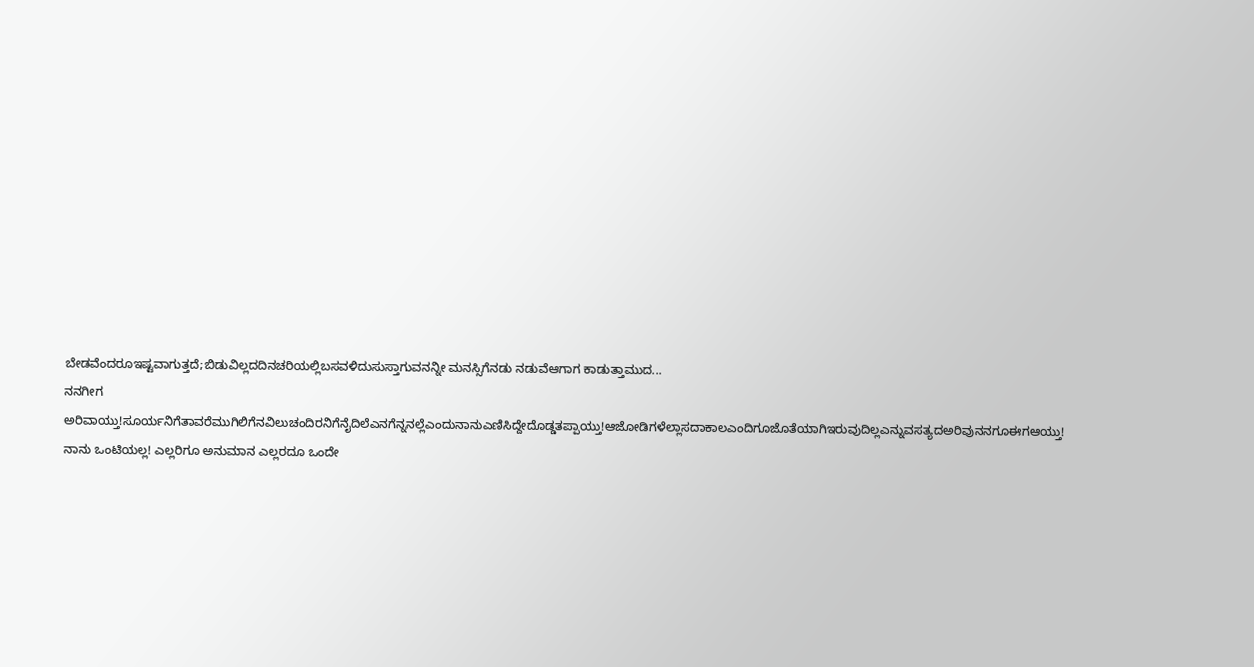ಬೇಡವೆಂದರೂಇಷ್ಟವಾಗುತ್ತದೆ;ಬಿಡುವಿಲ್ಲದದಿನಚರಿಯಲ್ಲಿಬಸವಳಿದುಸುಸ್ತಾಗುವನನ್ನೀ ಮನಸ್ಸಿಗೆನಡು ನಡುವೆಆಗಾಗ ಕಾಡುತ್ತಾಮುದ...
ನನಗೀಗ ಅರಿವಾಯ್ತು!ಸೂರ್ಯನಿಗೆತಾವರೆಮುಗಿಲಿಗೆನವಿಲುಚಂದಿರನಿಗೆನೈದಿಲೆಎನಗೆನ್ನನಲ್ಲೆಎಂದುನಾನುಎಣಿಸಿದ್ದೇದೊಡ್ಡತಪ್ಪಾಯ್ತು!ಆಜೋಡಿಗಳೆಲ್ಲಾಸದಾಕಾಲಎಂದಿಗೂಜೊತೆಯಾಗಿಇರುವುದಿಲ್ಲಎನ್ನುವಸತ್ಯದಅರಿವುನನಗೂಈಗಆಯ್ತು!
ನಾನು ಒಂಟಿಯಲ್ಲ! ಎಲ್ಲರಿಗೂ ಅನುಮಾನ ಎಲ್ಲರದೂ ಒಂದೇ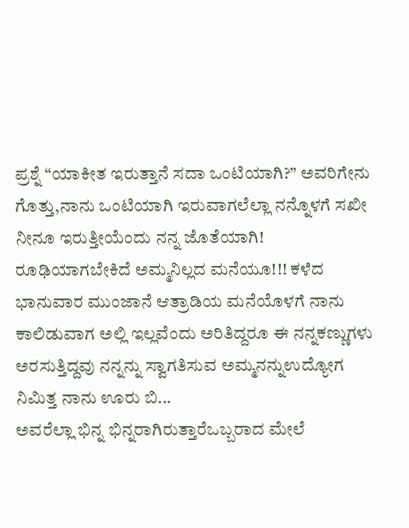ಪ್ರಶ್ನೆ “ಯಾಕೀತ ಇರುತ್ತಾನೆ ಸದಾ ಒಂಟಿಯಾಗಿ?” ಅವರಿಗೇನು ಗೊತ್ತು,ನಾನು ಒಂಟಿಯಾಗಿ ಇರುವಾಗಲೆಲ್ಲಾ ನನ್ನೊಳಗೆ ಸಖೀ ನೀನೂ ಇರುತ್ತೀಯೆಂದು ನನ್ನ ಜೊತೆಯಾಗಿ!
ರೂಢಿಯಾಗಬೇಕಿದೆ ಅಮ್ಮನಿಲ್ಲದ ಮನೆಯೂ!!! ಕಳೆದ ಭಾನುವಾರ ಮುಂಜಾನೆ ಆತ್ರಾಡಿಯ ಮನೆಯೊಳಗೆ ನಾನು ಕಾಲಿಡುವಾಗ ಅಲ್ಲಿ ಇಲ್ಲವೆಂದು ಅರಿತಿದ್ದರೂ ಈ ನನ್ನಕಣ್ಣುಗಳು ಅರಸುತ್ತಿದ್ದವು ನನ್ನನ್ನು ಸ್ವಾಗತಿಸುವ ಅಮ್ಮನನ್ನುಉದ್ಯೋಗ ನಿಮಿತ್ತ ನಾನು ಊರು ಬಿ...
ಅವರೆಲ್ಲಾ ಭಿನ್ನ ಭಿನ್ನರಾಗಿರುತ್ತಾರೆಒಬ್ಬರಾದ ಮೇಲೆ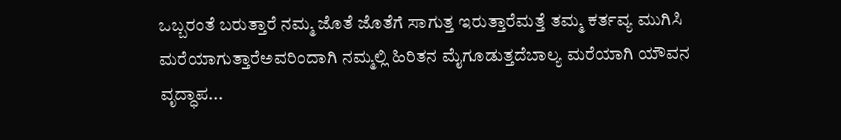ಒಬ್ಬರಂತೆ ಬರುತ್ತಾರೆ ನಮ್ಮ ಜೊತೆ ಜೊತೆಗೆ ಸಾಗುತ್ತ ಇರುತ್ತಾರೆಮತ್ತೆ ತಮ್ಮ ಕರ್ತವ್ಯ ಮುಗಿಸಿ ಮರೆಯಾಗುತ್ತಾರೆಅವರಿಂದಾಗಿ ನಮ್ಮಲ್ಲಿ ಹಿರಿತನ ಮೈಗೂಡುತ್ತದೆಬಾಲ್ಯ ಮರೆಯಾಗಿ ಯೌವನ ವೃದ್ಧಾಪ...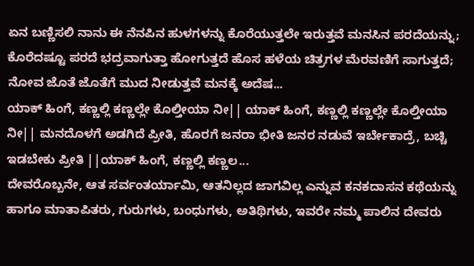ಏನ ಬಣ್ಣಿಸಲಿ ನಾನು ಈ ನೆನಪಿನ ಹುಳಗಳನ್ನು ಕೊರೆಯುತ್ತಲೇ ಇರುತ್ತವೆ ಮನಸಿನ ಪರದೆಯನ್ನು; ಕೊರೆದಷ್ಟೂ ಪರದೆ ಭದ್ರವಾಗುತ್ತಾ ಹೋಗುತ್ತದೆ ಹೊಸ ಹಳೆಯ ಚಿತ್ರಗಳ ಮೆರವಣಿಗೆ ಸಾಗುತ್ತದೆ; ನೋವ ಜೊತೆ ಜೊತೆಗೆ ಮುದ ನೀಡುತ್ತವೆ ಮನಕ್ಕೆ ಅದೆಷ...
ಯಾಕ್ ಹಿಂಗೆ, ಕಣ್ಣಲ್ಲಿ ಕಣ್ಣಲ್ಲೇ ಕೊಲ್ತೀಯಾ ನೀ|| ಯಾಕ್ ಹಿಂಗೆ, ಕಣ್ಣಲ್ಲಿ ಕಣ್ಣಲ್ಲೇ ಕೊಲ್ತೀಯಾ ನೀ|| ಮನದೊಳಗೆ ಅಡಗಿದೆ ಪ್ರೀತಿ, ಹೊರಗೆ ಜನರಾ ಭೀತಿ ಜನರ ನಡುವೆ ಇರ್ಬೇಕಾದ್ರೆ, ಬಚ್ಚಿ ಇಡಬೇಕು ಪ್ರೀತಿ ||ಯಾಕ್ ಹಿಂಗೆ, ಕಣ್ಣಲ್ಲಿ ಕಣ್ಣಲ...
ದೇವರೊಬ್ಬನೇ, ಆತ ಸರ್ವಂತರ್ಯಾಮಿ, ಆತನಿಲ್ಲದ ಜಾಗವಿಲ್ಲ ಎನ್ನುವ ಕನಕದಾಸನ ಕಥೆಯನ್ನು ಹಾಗೂ ಮಾತಾಪಿತರು, ಗುರುಗಳು, ಬಂಧುಗಳು, ಅತಿಥಿಗಳು, ಇವರೇ ನಮ್ಮ ಪಾಲಿನ ದೇವರು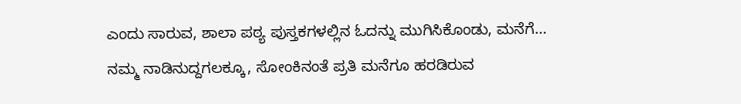ಎಂದು ಸಾರುವ, ಶಾಲಾ ಪಠ್ಯ ಪುಸ್ತಕಗಳಲ್ಲಿನ ಓದನ್ನು ಮುಗಿಸಿಕೊಂಡು, ಮನೆಗೆ...
ನಮ್ಮ ನಾಡಿನುದ್ದಗಲಕ್ಕೂ, ಸೋಂಕಿನಂತೆ ಪ್ರತಿ ಮನೆಗೂ ಹರಡಿರುವ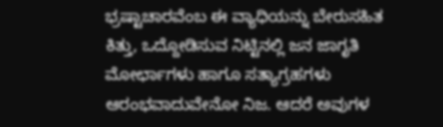ಭ್ರಷ್ಟಾಚಾರವೆಂಬ ಈ ವ್ಯಾಧಿಯನ್ನು ಬೇರುಸಹಿತ ಕಿತ್ತು, ಒದ್ದೋಡಿಸುವ ನಿಟ್ಟಿನಲ್ಲಿ ಜನ ಜಾಗೃತಿ ಮೋರ್ಛಾಗಳು ಹಾಗೂ ಸತ್ಯಾಗ್ರಹಗಳು ಆರಂಭವಾದುವೇನೋ ನಿಜ. ಆದರೆ ಅವುಗಳ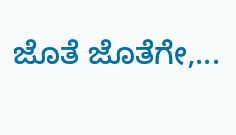ಜೊತೆ ಜೊತೆಗೇ,...